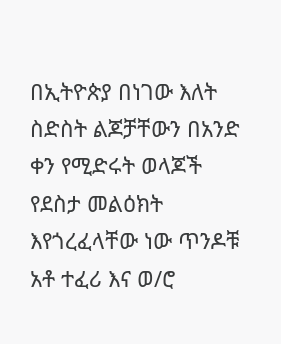በኢትዮጵያ በነገው እለት ስድስት ልጆቻቸውን በአንድ ቀን የሚድሩት ወላጆች የደስታ መልዕክት እየጎረፈላቸው ነው ጥንዶቹ አቶ ተፈሪ እና ወ/ሮ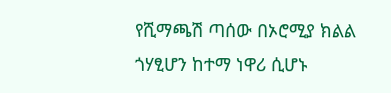የሺማጫሽ ጣሰው በኦሮሚያ ክልል ጎሃፂሆን ከተማ ነዋሪ ሲሆኑ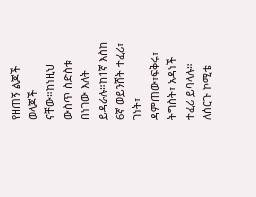የዘጠኝ ልጆች ወላጆች ናቸው።ከነዚህ ውስጥ ስድስቱ በነገው እለት ይዳራሉ።ከ1ኛ እስከ 6ኛ ወይንሸት ተፈሪ፣ ገነት፣ ዳምጠው፣ፍቅሩ፣ ትግስት፣ አዳነች ተፈሪ ይባላሉ።
ለሰርጉ ኮሚቴ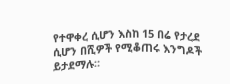የተዋቀረ ሲሆን እስከ 15 በሬ የታረደ ሲሆን በሺዎች የሚቆጠሩ እንግዶች ይታደማሉ።